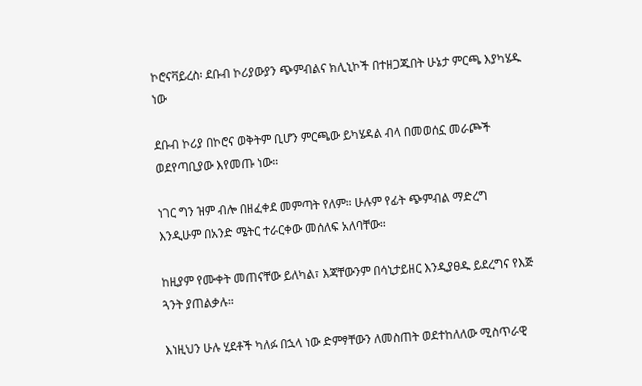ኮሮናቫይረስ፡ ደቡብ ኮሪያውያን ጭምብልና ክሊኒኮች በተዘጋጁበት ሁኔታ ምርጫ እያካሄዱ ነው

ደቡብ ኮሪያ በኮሮና ወቅትም ቢሆን ምርጫው ይካሄዳል ብላ በመወሰኗ መራጮች ወደየጣቢያው እየመጡ ነው።

ነገር ግን ዝም ብሎ በዘፈቀደ መምጣት የለም። ሁሉም የፊት ጭምብል ማድረግ እንዲሁም በአንድ ሜትር ተራርቀው መሰለፍ አለባቸው።

ከዚያም የሙቀት መጠናቸው ይለካል፣ እጃቸውንም በሳኒታይዘር እንዲያፀዱ ይደረግና የእጅ ጓንት ያጠልቃሉ።

እነዚህን ሁሉ ሂደቶች ካለፉ በኋላ ነው ድምፃቸውን ለመስጠት ወደተከለለው ሚስጥራዊ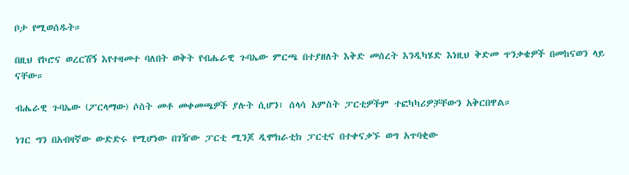ቦታ የሚወሰዱት።

በዚህ የኮሮና ወረርሽኝ እየተዛመተ ባለበት ወቅት የብሔራዊ ጉባኤው ምርጫ በተያዘለት እቅድ መሰረት እንዲካሄድ እነዚህ ቅድመ ጥንቃቄዎች በመከናወን ላይ ናቸው።

ብሔራዊ ጉባኤው (ፖርላማው) ሶስት መቶ መቀመጫዎች ያሉት ሲሆን፣ ሰላሳ አምስት ፓርቲዎችም ተፎካካሪዎቻቸውን አቅርበዋል።

ነገር ግን በአብዛኛው ውድድሩ የሚሆነው በገዥው ፓርቲ ሚንጆ ዲሞክራቲክ ፓርቲና በተቀናቃኙ ወግ አጥባቂው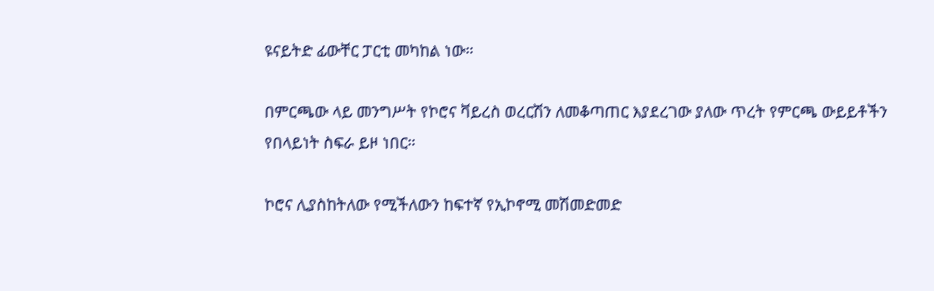ዩናይትድ ፊውቸር ፓርቲ መካከል ነው።

በምርጫው ላይ መንግሥት የኮሮና ቫይረስ ወረርሽን ለመቆጣጠር እያደረገው ያለው ጥረት የምርጫ ውይይቶችን የበላይነት ስፍራ ይዞ ነበር።

ኮሮና ሊያስከትለው የሚችለውን ከፍተኛ የኢኮኖሚ መሽመድመድ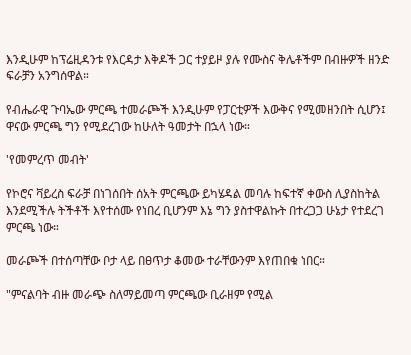እንዲሁም ከፕሬዚዳንቱ የእርዳታ እቅዶች ጋር ተያይዞ ያሉ የሙስና ቅሌቶችም በብዙዎች ዘንድ ፍራቻን አንግሰዋል።

የብሔራዊ ጉባኤው ምርጫ ተመራጮች እንዲሁም የፓርቲዎች እውቅና የሚመዘንበት ሲሆን፤ ዋናው ምርጫ ግን የሚደረገው ከሁለት ዓመታት በኋላ ነው።

'የመምረጥ መብት'

የኮሮና ቫይረስ ፍራቻ በነገሰበት ሰአት ምርጫው ይካሄዳል መባሉ ከፍተኛ ቀውስ ሊያስከትል እንደሚችሉ ትችቶች እየተሰሙ የነበረ ቢሆንም እኔ ግን ያስተዋልኩት በተረጋጋ ሁኔታ የተደረገ ምርጫ ነው።

መራጮች በተሰጣቸው ቦታ ላይ በፀጥታ ቆመው ተራቸውንም እየጠበቁ ነበር።

"ምናልባት ብዙ መራጭ ስለማይመጣ ምርጫው ቢራዘም የሚል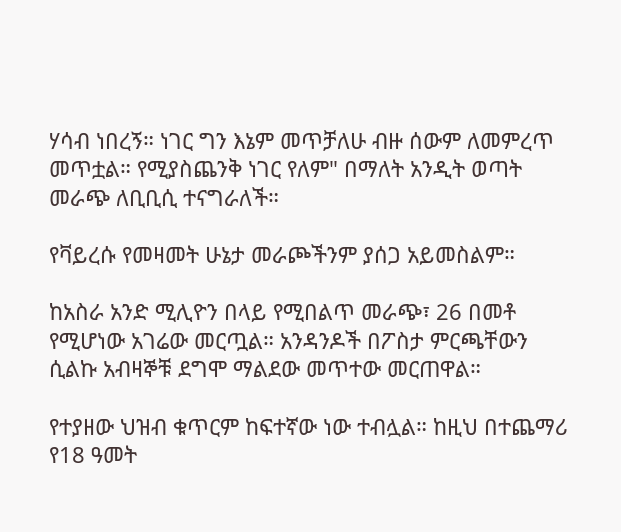ሃሳብ ነበረኝ። ነገር ግን እኔም መጥቻለሁ ብዙ ሰውም ለመምረጥ መጥቷል። የሚያስጨንቅ ነገር የለም" በማለት አንዲት ወጣት መራጭ ለቢቢሲ ተናግራለች።

የቫይረሱ የመዛመት ሁኔታ መራጮችንም ያሰጋ አይመስልም።

ከአስራ አንድ ሚሊዮን በላይ የሚበልጥ መራጭ፣ 26 በመቶ የሚሆነው አገሬው መርጧል። አንዳንዶች በፖስታ ምርጫቸውን ሲልኩ አብዛኞቹ ደግሞ ማልደው መጥተው መርጠዋል።

የተያዘው ህዝብ ቁጥርም ከፍተኛው ነው ተብሏል። ከዚህ በተጨማሪ የ18 ዓመት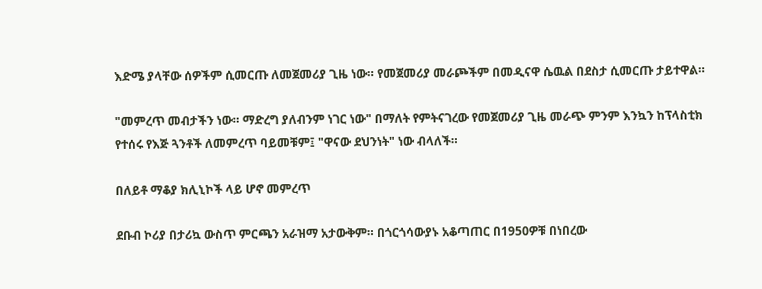እድሜ ያላቸው ሰዎችም ሲመርጡ ለመጀመሪያ ጊዜ ነው። የመጀመሪያ መራጮችም በመዲናዋ ሴዉል በደስታ ሲመርጡ ታይተዋል።

"መምረጥ መብታችን ነው። ማድረግ ያለብንም ነገር ነው" በማለት የምትናገረው የመጀመሪያ ጊዜ መራጭ ምንም እንኳን ከፕላስቲክ የተሰሩ የእጅ ጓንቶች ለመምረጥ ባይመቹም፤ "ዋናው ደህንነት" ነው ብላለች።

በለይቶ ማቆያ ክሊኒኮች ላይ ሆኖ መምረጥ

ደቡብ ኮሪያ በታሪኳ ውስጥ ምርጫን አራዝማ አታውቅም። በጎርጎሳውያኑ አቆጣጠር በ1950ዎቹ በነበረው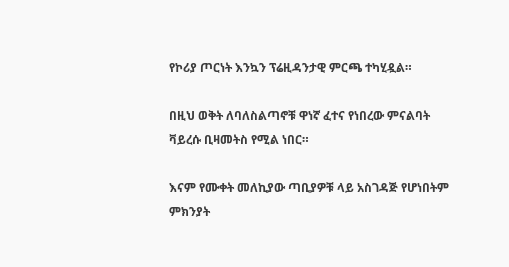የኮሪያ ጦርነት እንኳን ፕሬዚዳንታዊ ምርጫ ተካሂዷል።

በዚህ ወቅት ለባለስልጣኖቹ ዋነኛ ፈተና የነበረው ምናልባት ቫይረሱ ቢዛመትስ የሚል ነበር።

እናም የሙቀት መለኪያው ጣቢያዎቹ ላይ አስገዳጅ የሆነበትም ምክንያት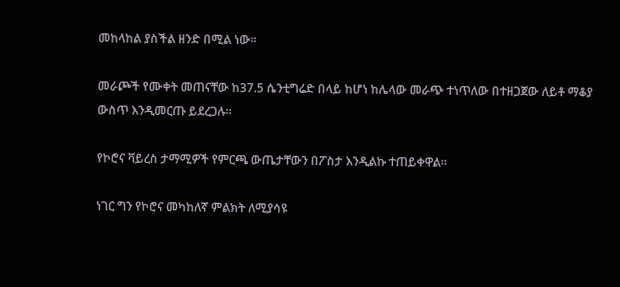መከላከል ያስችል ዘንድ በሚል ነው።

መራጮች የሙቀት መጠናቸው ከ37.5 ሴንቲግሬድ በላይ ከሆነ ከሌላው መራጭ ተነጥለው በተዘጋጀው ለይቶ ማቆያ ውስጥ እንዲመርጡ ይደረጋሉ።

የኮሮና ቫይረስ ታማሚዎች የምርጫ ውጤታቸውን በፖስታ እንዲልኩ ተጠይቀዋል።

ነገር ግን የኮሮና መካከለኛ ምልክት ለሚያሳዩ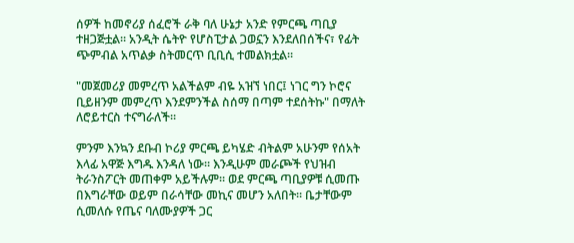ሰዎች ከመኖሪያ ሰፈሮች ራቅ ባለ ሁኔታ አንድ የምርጫ ጣቢያ ተዘጋጅቷል። አንዲት ሴትዮ የሆስፒታል ጋወኗን እንደለበሰችና፣ የፊት ጭምብል አጥልቃ ስትመርጥ ቢቢሲ ተመልክቷል።

"መጀመሪያ መምረጥ አልችልም ብዬ አዝኘ ነበር፤ ነገር ግን ኮሮና ቢይዘንም መምረጥ እንደምንችል ስሰማ በጣም ተደሰትኩ" በማለት ለሮይተርስ ተናግራለች።

ምንም እንኳን ደቡብ ኮሪያ ምርጫ ይካሄድ ብትልም አሁንም የሰአት እላፊ አዋጅ እግዱ እንዳለ ነው። እንዲሁም መራጮች የህዝብ ትራንስፖርት መጠቀም አይችሉም። ወደ ምርጫ ጣቢያዎቹ ሲመጡ በእግራቸው ወይም በራሳቸው መኪና መሆን አለበት። ቤታቸውም ሲመለሱ የጤና ባለሙያዎች ጋር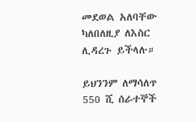መደወል አለባቸው ካለበለዚያ ለእስር ሊዳረጉ ይችላሉ።

ይህንንም ለማሳለጥ 550 ሺ ሰራተኞች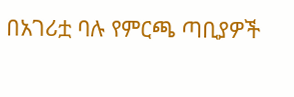በአገሪቷ ባሉ የምርጫ ጣቢያዎች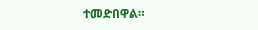ተመድበዋል።